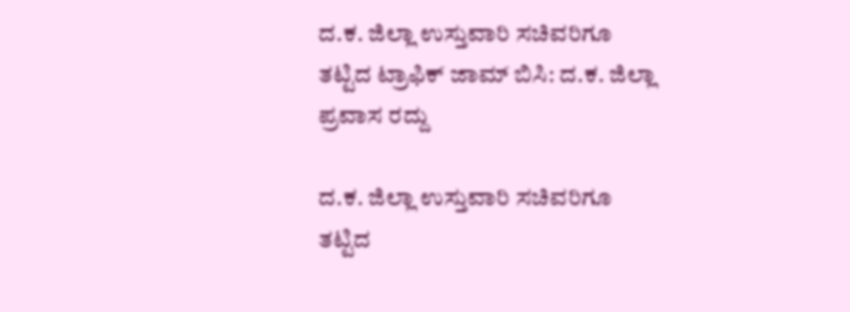ದ.ಕ. ಜಿಲ್ಲಾ ಉಸ್ತುವಾರಿ ಸಚಿವರಿಗೂ ತಟ್ಟಿದ ಟ್ರಾಫಿಕ್ ಜಾಮ್ ಬಿಸಿ: ದ.ಕ. ಜಿಲ್ಲಾ ಪ್ರವಾಸ ರದ್ದು

ದ.ಕ. ಜಿಲ್ಲಾ ಉಸ್ತುವಾರಿ ಸಚಿವರಿಗೂ ತಟ್ಟಿದ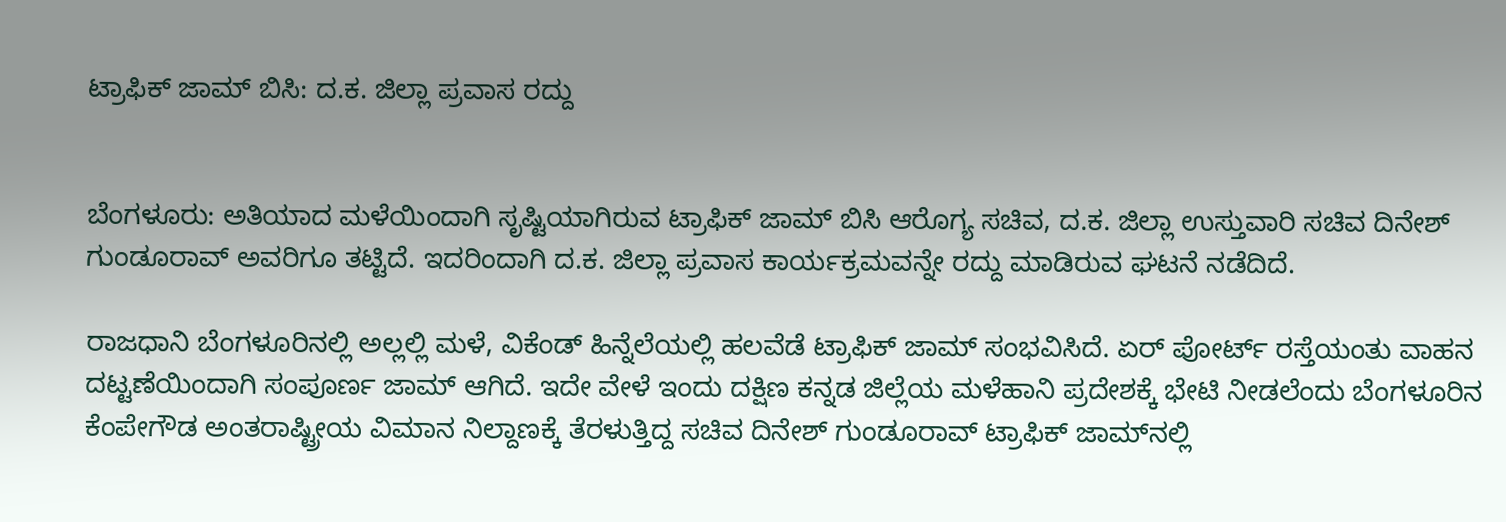ಟ್ರಾಫಿಕ್ ಜಾಮ್ ಬಿಸಿ: ದ.ಕ. ಜಿಲ್ಲಾ ಪ್ರವಾಸ ರದ್ದು


ಬೆಂಗಳೂರು: ಅತಿಯಾದ ಮಳೆಯಿಂದಾಗಿ ಸೃಷ್ಟಿಯಾಗಿರುವ ಟ್ರಾಫಿಕ್ ಜಾಮ್ ಬಿಸಿ ಆರೊಗ್ಯ ಸಚಿವ, ದ.ಕ. ಜಿಲ್ಲಾ ಉಸ್ತುವಾರಿ ಸಚಿವ ದಿನೇಶ್ ಗುಂಡೂರಾವ್ ಅವರಿಗೂ ತಟ್ಟಿದೆ. ಇದರಿಂದಾಗಿ ದ.ಕ. ಜಿಲ್ಲಾ ಪ್ರವಾಸ ಕಾರ್ಯಕ್ರಮವನ್ನೇ ರದ್ದು ಮಾಡಿರುವ ಘಟನೆ ನಡೆದಿದೆ.

ರಾಜಧಾನಿ ಬೆಂಗಳೂರಿನಲ್ಲಿ ಅಲ್ಲಲ್ಲಿ ಮಳೆ, ವಿಕೆಂಡ್ ಹಿನ್ನೆಲೆಯಲ್ಲಿ ಹಲವೆಡೆ ಟ್ರಾಫಿಕ್ ಜಾಮ್ ಸಂಭವಿಸಿದೆ. ಏರ್ ಪೋರ್ಟ್ ರಸ್ತೆಯಂತು ವಾಹನ ದಟ್ಟಣೆಯಿಂದಾಗಿ ಸಂಪೂರ್ಣ ಜಾಮ್ ಆಗಿದೆ. ಇದೇ ವೇಳೆ ಇಂದು ದಕ್ಷಿಣ ಕನ್ನಡ ಜಿಲ್ಲೆಯ ಮಳೆಹಾನಿ ಪ್ರದೇಶಕ್ಕೆ ಭೇಟಿ ನೀಡಲೆಂದು ಬೆಂಗಳೂರಿನ ಕೆಂಪೇಗೌಡ ಅಂತರಾಷ್ಟ್ರೀಯ ವಿಮಾನ ನಿಲ್ದಾಣಕ್ಕೆ ತೆರಳುತ್ತಿದ್ದ ಸಚಿವ ದಿನೇಶ್ ಗುಂಡೂರಾವ್ ಟ್ರಾಫಿಕ್ ಜಾಮ್‌ನಲ್ಲಿ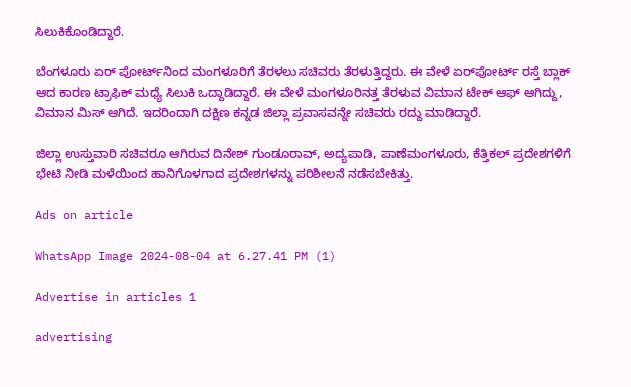ಸಿಲುಕಿಕೊಂಡಿದ್ದಾರೆ.

ಬೆಂಗಳೂರು ಏರ್ ಪೋರ್ಟ್‌ನಿಂದ ಮಂಗಳೂರಿಗೆ ತೆರಳಲು ಸಚಿವರು ತೆರಳುತ್ತಿದ್ದರು. ಈ ವೇಳೆ ಏರ್‌ಪೋರ್ಟ್ ರಸ್ತೆ ಬ್ಲಾಕ್ ಆದ ಕಾರಣ ಟ್ರಾಫಿಕ್ ಮಧ್ಯೆ ಸಿಲುಕಿ ಒದ್ದಾಡಿದ್ದಾರೆ. ಈ ವೇಳೆ ಮಂಗಳೂರಿನತ್ತ ತೆರಳುವ ವಿಮಾನ ಟೇಕ್ ಆಫ್ ಆಗಿದ್ದು, ವಿಮಾನ ಮಿಸ್ ಆಗಿದೆ. ಇದರಿಂದಾಗಿ ದಕ್ಷಿಣ ಕನ್ನಡ ಜಿಲ್ಲಾ ಪ್ರವಾಸವನ್ನೇ ಸಚಿವರು ರದ್ದು ಮಾಡಿದ್ದಾರೆ.

ಜಿಲ್ಲಾ ಉಸ್ತುವಾರಿ ಸಚಿವರೂ ಆಗಿರುವ ದಿನೇಶ್ ಗುಂಡೂರಾವ್, ಅದ್ಯಪಾಡಿ, ಪಾಣೆಮಂಗಳೂರು, ಕೆತ್ತಿಕಲ್ ಪ್ರದೇಶಗಳಿಗೆ ಭೇಟಿ ನೀಡಿ ಮಳೆಯಿಂದ ಹಾನಿಗೊಳಗಾದ ಪ್ರದೇಶಗಳನ್ನು ಪರಿಶೀಲನೆ ನಡೆಸಬೇಕಿತ್ತು.

Ads on article

WhatsApp Image 2024-08-04 at 6.27.41 PM (1)

Advertise in articles 1

advertising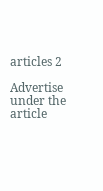articles 2

Advertise under the article